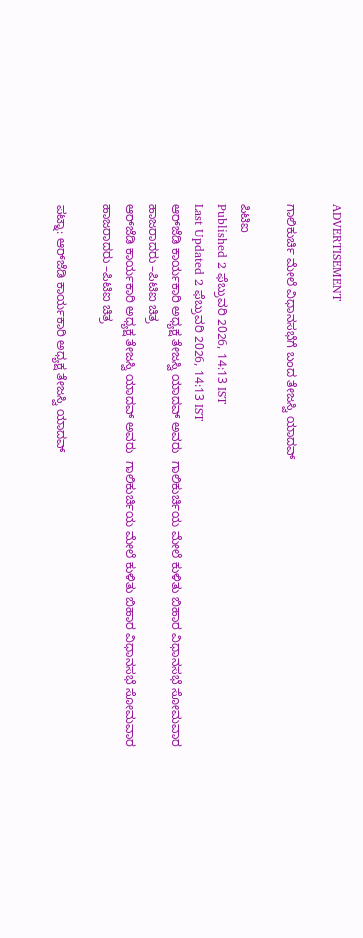ADVERTISEMENT

ಗಾಲಿಕುರ್ಚಿ ಮೇಲೆ ವಿಧಾನಸಭೆಗೆ ಬಂದ ತೇಜಸ್ವಿ ಯಾದವ್

ಪಿಟಿಐ
Published 2 ಫೆಬ್ರುವರಿ 2026, 14:13 IST
Last Updated 2 ಫೆಬ್ರುವರಿ 2026, 14:13 IST
ಆರ್‌ಜೆಡಿ ಕಾರ್ಯಕಾರಿ ಅಧ್ಯಕ್ಷ ತೇಜಸ್ವಿ ಯಾದವ್‌ ಅವರು  ಗಾಲಿಕುರ್ಚಿಯ ಮೇಲೆ ಕುಳಿತು ಬಿಹಾರ ವಿಧಾನಸಭೆ ಸೋಮವಾರ ಹಾಜರಾದರು –ಪಿಟಿಐ ಚಿತ್ರ
ಆರ್‌ಜೆಡಿ ಕಾರ್ಯಕಾರಿ ಅಧ್ಯಕ್ಷ ತೇಜಸ್ವಿ ಯಾದವ್‌ ಅವರು  ಗಾಲಿಕುರ್ಚಿಯ ಮೇಲೆ ಕುಳಿತು ಬಿಹಾರ ವಿಧಾನಸಭೆ ಸೋಮವಾರ ಹಾಜರಾದರು –ಪಿಟಿಐ ಚಿತ್ರ

ಪಟ್ನಾ: ಆರ್‌ಜೆಡಿ ಕಾರ್ಯಕಾರಿ ಅಧ್ಯಕ್ಷ ತೇಜಸ್ವಿ ಯಾದವ್‌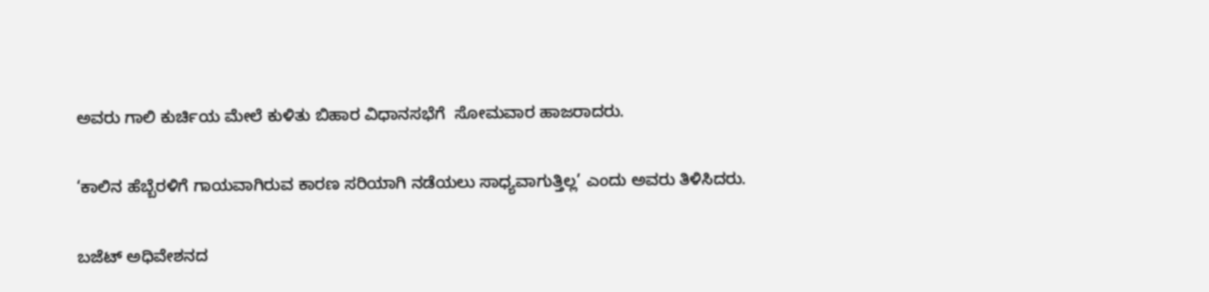ಅವರು ಗಾಲಿ ಕುರ್ಚಿಯ ಮೇಲೆ ಕುಳಿತು ಬಿಹಾರ ವಿಧಾನಸಭೆಗೆ  ಸೋಮವಾರ ಹಾಜರಾದರು.

‘ಕಾಲಿನ ಹೆಬ್ಬೆರಳಿಗೆ ಗಾಯವಾಗಿರುವ ಕಾರಣ ಸರಿಯಾಗಿ ನಡೆಯಲು ಸಾಧ್ಯವಾಗುತ್ತಿಲ್ಲ’ ಎಂದು ಅವರು ತಿಳಿಸಿದರು.

ಬಜೆಟ್‌ ಅಧಿವೇಶನದ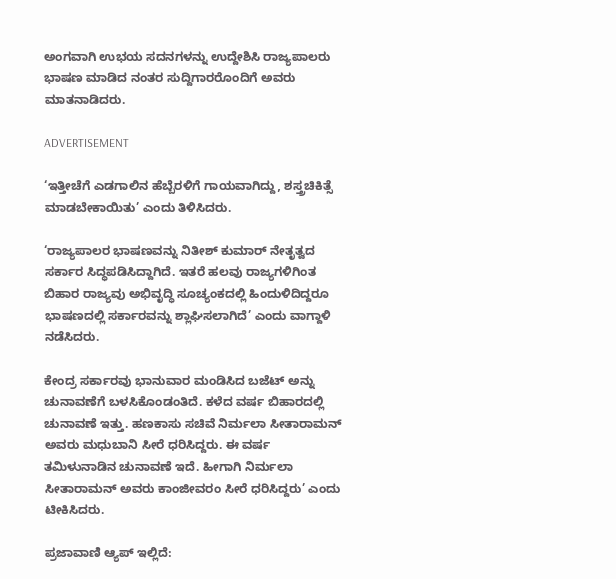ಅಂಗವಾಗಿ ಉಭಯ ಸದನಗಳನ್ನು ಉದ್ದೇಶಿಸಿ ರಾಜ್ಯಪಾಲರು ಭಾಷಣ ಮಾಡಿದ ನಂತರ ಸುದ್ದಿಗಾರರೊಂದಿಗೆ ಅವರು ಮಾತನಾಡಿದರು.

ADVERTISEMENT

‘ಇತ್ತೀಚೆಗೆ ಎಡಗಾಲಿನ ಹೆಬ್ಬೆರಳಿಗೆ ಗಾಯವಾಗಿದ್ದು, ಶಸ್ತ್ರಚಿಕಿತ್ಸೆ ಮಾಡಬೇಕಾಯಿತು’ ಎಂದು ತಿಳಿಸಿದರು.

‘ರಾಜ್ಯಪಾಲರ ಭಾಷಣವನ್ನು ನಿತೀಶ್‌ ಕುಮಾರ್ ನೇತೃತ್ವದ ಸರ್ಕಾರ ಸಿದ್ಧಪಡಿಸಿದ್ದಾಗಿದೆ. ಇತರೆ ಹಲವು ರಾಜ್ಯಗಳಿಗಿಂತ ಬಿಹಾರ ರಾಜ್ಯವು ಅಭಿವೃದ್ಧಿ ಸೂಚ್ಯಂಕದಲ್ಲಿ ಹಿಂದುಳಿದಿದ್ದರೂ ಭಾಷಣದಲ್ಲಿ ಸರ್ಕಾರವನ್ನು ಶ್ಲಾಘಿಸಲಾಗಿದೆ’ ಎಂದು ವಾಗ್ದಾಳಿ ನಡೆಸಿದರು.

ಕೇಂದ್ರ ಸರ್ಕಾರವು ಭಾನುವಾರ ಮಂಡಿಸಿದ ಬಜೆಟ್‌ ಅನ್ನು ಚುನಾವಣೆಗೆ ಬಳಸಿಕೊಂಡಂತಿದೆ. ಕಳೆದ ವರ್ಷ ಬಿಹಾರದಲ್ಲಿ ಚುನಾವಣೆ ಇತ್ತು. ಹಣಕಾಸು ಸಚಿವೆ ನಿರ್ಮಲಾ ಸೀತಾರಾಮನ್‌ ಅವರು ಮಧುಬಾನಿ ಸೀರೆ ಧರಿಸಿದ್ದರು. ಈ ವರ್ಷ ತಮಿಳುನಾಡಿನ ಚುನಾವಣೆ ಇದೆ. ಹೀಗಾಗಿ ನಿರ್ಮಲಾ ಸೀತಾರಾಮನ್‌ ಅವರು ಕಾಂಜೀವರಂ ಸೀರೆ ಧರಿಸಿದ್ದರು’ ಎಂದು ಟೀಕಿಸಿದರು.

ಪ್ರಜಾವಾಣಿ ಆ್ಯಪ್ ಇಲ್ಲಿದೆ: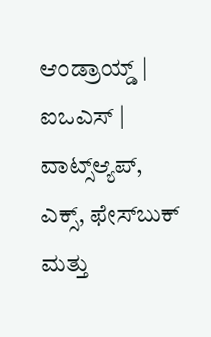ಆಂಡ್ರಾಯ್ಡ್ | ಐಒಎಸ್ | ವಾಟ್ಸ್ಆ್ಯಪ್, ಎಕ್ಸ್, ಫೇಸ್‌ಬುಕ್ ಮತ್ತು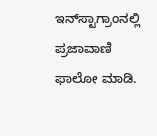ಇನ್‌ಸ್ಟಾಗ್ರಾಂನಲ್ಲಿ ಪ್ರಜಾವಾಣಿ ಫಾಲೋ ಮಾಡಿ.